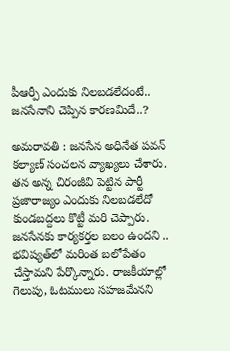పీఆర్పీ ఎందుకు నిలబడలేదంటే.. జనసేనాని చెప్పిన కారణమిదే..?

అమరావతి : జనసేన అధినేత పవన్ కల్యాణ్ సంచలన వ్యాఖ్యలు చేశారు. తన అన్న చిరంజీవి పెట్టిన పార్టీ ప్రజారాజ్యం ఎందుకు నిలబడలేదో కుండబద్దలు కొట్టీ మరి చెప్పారు. జనసేనకు కార్యకర్తల బలం ఉందని .. భవిష్యత్‌లో మరింత బలోపేతం చేస్తామని పేర్కొన్నారు. రాజకీయాల్లో గెలుపు, ఓటములు సహజమేనని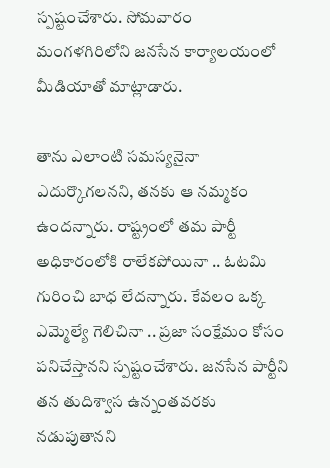స్పష్టంచేశారు. సోమవారం మంగళగిరిలోని జనసేన కార్యాలయంలో మీడియాతో మాట్లాడారు.

తాను ఎలాంటి సమస్యనైనా ఎదుర్కొగలనని, తనకు ఆ నమ్మకం ఉందన్నారు. రాష్ట్రంలో తమ పార్టీ అధికారంలోకి రాలేకపోయినా .. ఓటమి గురించి బాధ లేదన్నారు. కేవలం ఒక్క ఎమ్మెల్యే గెలిచినా .. ప్రజా సంక్షేమం కోసం పనిచేస్తానని స్పష్టంచేశారు. జనసేన పార్టీని తన తుదిశ్వాస ఉన్నంతవరకు నడుపుతానని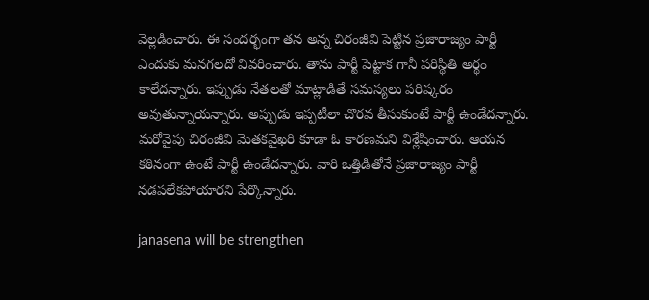వెల్లడించారు. ఈ సందర్భంగా తన అన్న చిరంజీవి పెట్టిన ప్రజారాజ్యం పార్టీ ఎందుకు మనగలదో వివరించారు. తాను పార్టీ పెట్టాక గానీ పరిస్థితి అర్థం కాలేదన్నారు. ఇప్పుడు నేతలతో మాట్లాడితే సమస్యలు పరిష్కరం అవుతున్నాయన్నారు. అప్పుడు ఇప్పటీలా చొరవ తీసుకుంటే పార్టీ ఉండేదన్నారు. మరోవైపు చిరంజీవి మెతకవైఖరి కూడా ఓ కారణమని విశ్లేషించారు. ఆయన కఠినంగా ఉంటే పార్టీ ఉండేదన్నారు. వారి ఒత్తిడితోనే ప్రజారాజ్యం పార్టీ నడపలేకపోయారని పేర్కొన్నారు.

janasena will be strengthen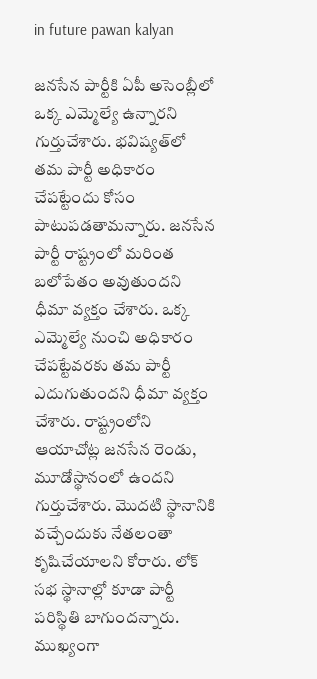in future pawan kalyan

జనసేన పార్టీకి ఏపీ అసెంబ్లీలో ఒక్క ఎమ్మెల్యే ఉన్నారని గుర్తుచేశారు. భవిష్యత్‌లో తమ పార్టీ అధికారం చేపట్టేందు కోసం పాటుపడతామన్నారు. జనసేన పార్టీ రాష్ట్రంలో మరింత బలోపేతం అవుతుందని ధీమా వ్యక్తం చేశారు. ఒక్క ఎమ్మెల్యే నుంచి అధికారం చేపట్టేవరకు తమ పార్టీ ఎదుగుతుందని ధీమా వ్యక్తం చేశారు. రాష్ట్రంలోని ఆయాచోట్ల జనసేన రెండు, మూడోస్థానంలో ఉందని గుర్తుచేశారు. మొదటి స్థానానికి వచ్చేందుకు నేతలంతా కృషిచేయాలని కోరారు. లోక్ సభ స్థానాల్లో కూడా పార్టీ పరిస్థితి బాగుందన్నారు. ముఖ్యంగా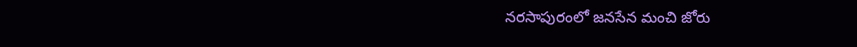నరసాపురంలో జనసేన మంచి జోరు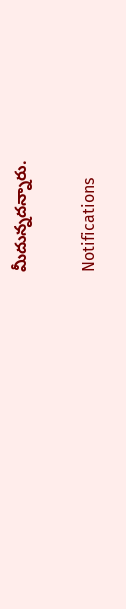మీదున్నదన్నారు.

Notifications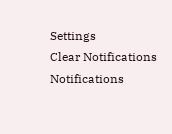Settings
Clear Notifications
Notifications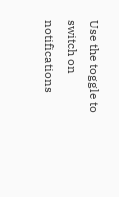Use the toggle to switch on notifications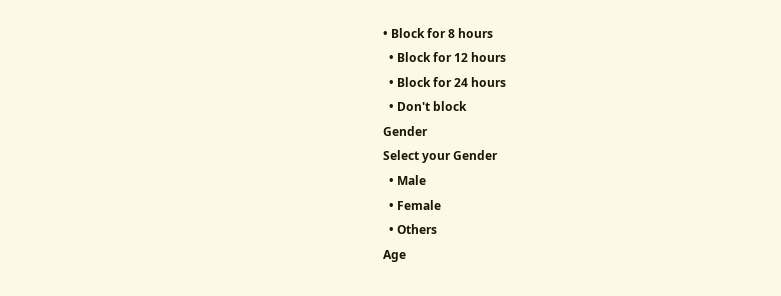• Block for 8 hours
  • Block for 12 hours
  • Block for 24 hours
  • Don't block
Gender
Select your Gender
  • Male
  • Female
  • Others
Age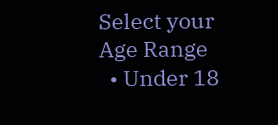Select your Age Range
  • Under 18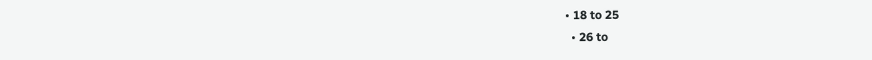• 18 to 25
  • 26 to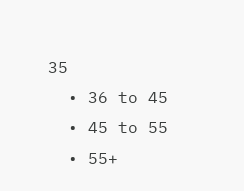35
  • 36 to 45
  • 45 to 55
  • 55+